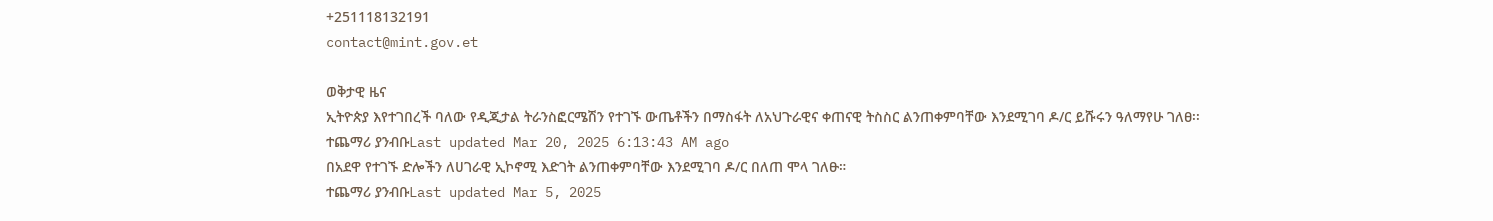+251118132191
contact@mint.gov.et

ወቅታዊ ዜና
ኢትዮጵያ እየተገበረች ባለው የዲጂታል ትራንስፎርሜሽን የተገኙ ውጤቶችን በማስፋት ለአህጉራዊና ቀጠናዊ ትስስር ልንጠቀምባቸው እንደሚገባ ዶ/ር ይሹሩን ዓለማየሁ ገለፀ፡፡
ተጨማሪ ያንብቡLast updated Mar 20, 2025 6:13:43 AM ago
በአደዋ የተገኙ ድሎችን ለሀገራዊ ኢኮኖሚ እድገት ልንጠቀምባቸው እንደሚገባ ዶ/ር በለጠ ሞላ ገለፁ።
ተጨማሪ ያንብቡLast updated Mar 5, 2025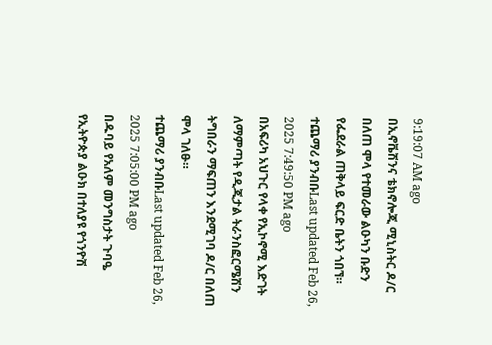9:19:07 AM ago
በኢኖቬሽንና ቴክኖሎጂ ሚኒስትር ዶ/ር በለጠ ሞላ የተመራው ልዑካን ቡድን የፌደራል ጠቅላይ ፍርድ ቤትን ጎበኘ።
ተጨማሪ ያንብቡLast updated Feb 26, 2025 7:49:50 PM ago
በአፍሪካ አህጉር የላቀ የኢኮኖሚ እድገት ለማምጣት የዲጂታል ትራንስፎርሜሽን ትግበራን ማፍጠን እንደሚገባ ዶ/ር በለጠ ሞላ ገለፁ።
ተጨማሪ ያንብቡLast updated Feb 26, 2025 7:05:00 PM ago
በዱባይ የአለም መንግስታት ጉባዔ የኢትዮጵያ ልዑክ በተለያዩ የጎንዮሽ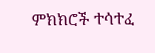ምክክሮች ተሳተፈ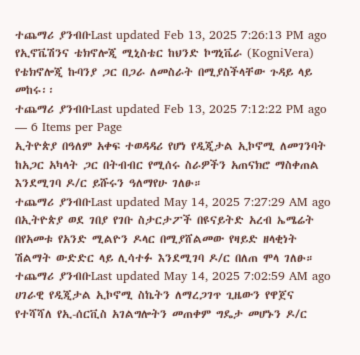ተጨማሪ ያንብቡLast updated Feb 13, 2025 7:26:13 PM ago
የኢኖቬሽንና ቴክኖሎጂ ሚኒስቴር ከህንድ ኮግኒቬራ (KogniVera) የቴክኖሎጂ ኩባንያ ጋር በጋራ ለመስራት በሚያስችላቸው ጉዳይ ላይ መከሩ፡፡
ተጨማሪ ያንብቡLast updated Feb 13, 2025 7:12:22 PM ago
— 6 Items per Page
ኢትዮጵያ በዓለም አቀፍ ተወዳዳሪ የሆነ የዲጂታል ኢኮኖሚ ለመገንባት ከአጋር አካላት ጋር በትብብር የሚሰሩ ስራዎችን አጠናክሮ ማስቀጠል እንደሚገባ ዶ/ር ይሹሩን ዓለማየሁ ገለፁ።
ተጨማሪ ያንብቡLast updated May 14, 2025 7:27:29 AM ago
በኢትዮጵያ ወደ ገበያ የገቡ ስታርታፖች በዩናይትድ አረብ ኤሜሬት በየአመቱ የአንድ ሚልዮን ዶላር በሚያሸልመው የዛይድ ዘላቂነት ሽልማት ውድድር ላይ ሊሳተፉ እንደሚገባ ዶ/ር በለጠ ሞላ ገለፁ።
ተጨማሪ ያንብቡLast updated May 14, 2025 7:02:59 AM ago
ሀገራዊ የዲጂታል ኢኮኖሚ ስኬትን ለማረጋገጥ ጊዜውን የዋጀና የተሻሻለ የኢ-ሰርቪስ አገልግሎትን መጠቀም ግዴታ መሆኑን ዶ/ር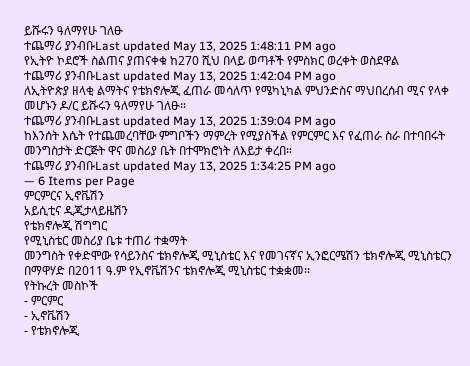ይሹሩን ዓለማየሁ ገለፁ
ተጨማሪ ያንብቡLast updated May 13, 2025 1:48:11 PM ago
የኢትዮ ኮደሮች ስልጠና ያጠናቀቁ ከ270 ሺህ በላይ ወጣቶች የምስክር ወረቀት ወስደዋል
ተጨማሪ ያንብቡLast updated May 13, 2025 1:42:04 PM ago
ለኢትዮጵያ ዘላቂ ልማትና የቴክኖሎጂ ፈጠራ መሳለጥ የሜካኒካል ምህንድስና ማህበረሰብ ሚና የላቀ መሆኑን ዶ/ር ይሹሩን ዓለማየሁ ገለፁ።
ተጨማሪ ያንብቡLast updated May 13, 2025 1:39:04 PM ago
ከእንሰት እሴት የተጨመረባቸው ምግቦችን ማምረት የሚያስችል የምርምር እና የፈጠራ ስራ በተባበሩት መንግስታት ድርጅት ዋና መስሪያ ቤት በተሞክሮነት ለእይታ ቀረበ።
ተጨማሪ ያንብቡLast updated May 13, 2025 1:34:25 PM ago
— 6 Items per Page
ምርምርና ኢኖቬሽን
አይሲቲና ዲጂታላይዜሽን
የቴክኖሎጂ ሽግግር
የሚኒስቴር መስሪያ ቤቱ ተጠሪ ተቋማት
መንግስት የቀድሞው የሳይንስና ቴክኖሎጂ ሚኒስቴር እና የመገናኛና ኢንፎርሜሽን ቴክኖሎጂ ሚኒስቴርን በማዋሃድ በ2011 ዓ.ም የኢኖቬሽንና ቴክኖሎጂ ሚኒስቴር ተቋቋመ፡፡
የትኩረት መስኮች
- ምርምር
- ኢኖቬሽን
- የቴክኖሎጂ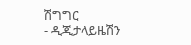ሽግግር
- ዲጂታላይዜሽን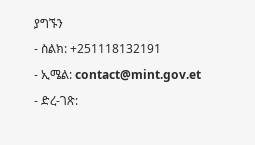ያግኙን
- ስልክ: +251118132191
- ኢሜል: contact@mint.gov.et
- ድረ-ገጽ: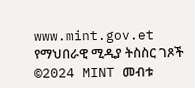www.mint.gov.et
የማህበራዊ ሚዲያ ትስስር ገጾች
©2024 MINT መብቱ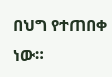በህግ የተጠበቀ ነው።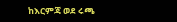ከእርምጃ ወደ ሩጫ